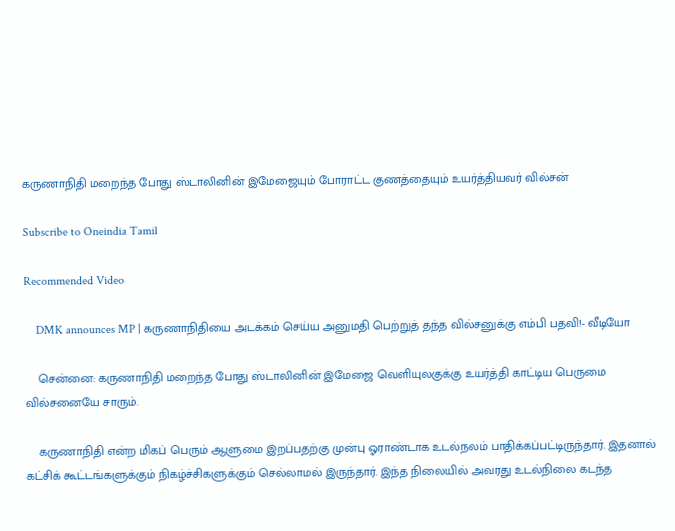கருணாநிதி மறைந்த போது ஸ்டாலினின் இமேஜையும் போராட்ட குணத்தையும் உயர்த்தியவர் வில்சன்

Subscribe to Oneindia Tamil

Recommended Video

    DMK announces MP | கருணாநிதியை அடக்கம் செய்ய அனுமதி பெற்றுத் தந்த வில்சனுக்கு எம்பி பதவி!- வீடியோ

    சென்னை: கருணாநிதி மறைந்த போது ஸ்டாலினின் இமேஜை வெளியுலகுக்கு உயர்த்தி காட்டிய பெருமை வில்சனையே சாரும்.

    கருணாநிதி என்ற மிகப் பெரும் ஆளுமை இறப்பதற்கு முன்பு ஓராண்டாக உடல்நலம் பாதிக்கப்பட்டிருந்தார். இதனால் கட்சிக் கூட்டங்களுக்கும் நிகழ்ச்சிகளுக்கும் செல்லாமல் இருந்தார். இந்த நிலையில் அவரது உடல்நிலை கடந்த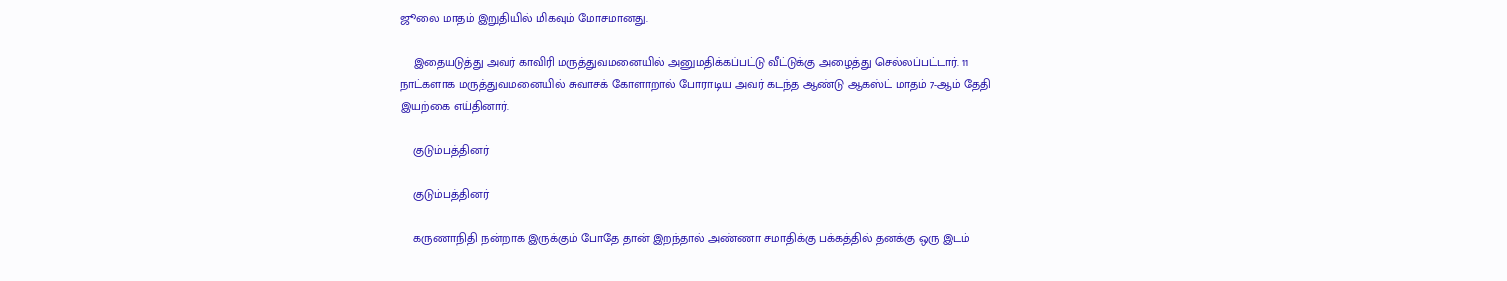ஜூலை மாதம் இறுதியில் மிகவும் மோசமானது.

    இதையடுத்து அவர் காவிரி மருத்துவமனையில் அனுமதிக்கப்பட்டு வீட்டுக்கு அழைத்து செல்லப்பட்டார். 11 நாட்களாக மருத்துவமனையில் சுவாசக் கோளாறால் போராடிய அவர் கடந்த ஆண்டு ஆகஸ்ட் மாதம் 7-ஆம் தேதி இயற்கை எய்தினார்.

    குடும்பத்தினர்

    குடும்பத்தினர்

    கருணாநிதி நன்றாக இருக்கும் போதே தான் இறந்தால் அண்ணா சமாதிக்கு பக்கத்தில் தனக்கு ஒரு இடம்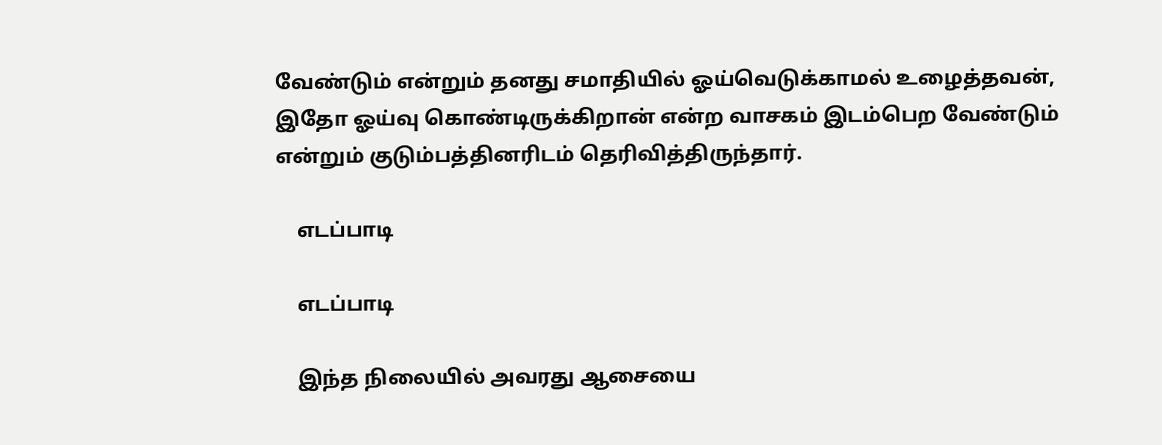வேண்டும் என்றும் தனது சமாதியில் ஓய்வெடுக்காமல் உழைத்தவன், இதோ ஓய்வு கொண்டிருக்கிறான் என்ற வாசகம் இடம்பெற வேண்டும் என்றும் குடும்பத்தினரிடம் தெரிவித்திருந்தார்.

    எடப்பாடி

    எடப்பாடி

    இந்த நிலையில் அவரது ஆசையை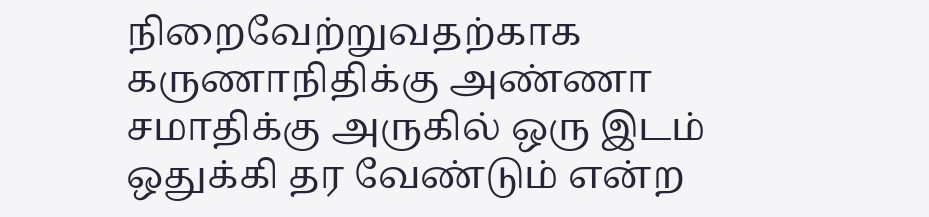நிறைவேற்றுவதற்காக கருணாநிதிக்கு அண்ணா சமாதிக்கு அருகில் ஒரு இடம் ஒதுக்கி தர வேண்டும் என்ற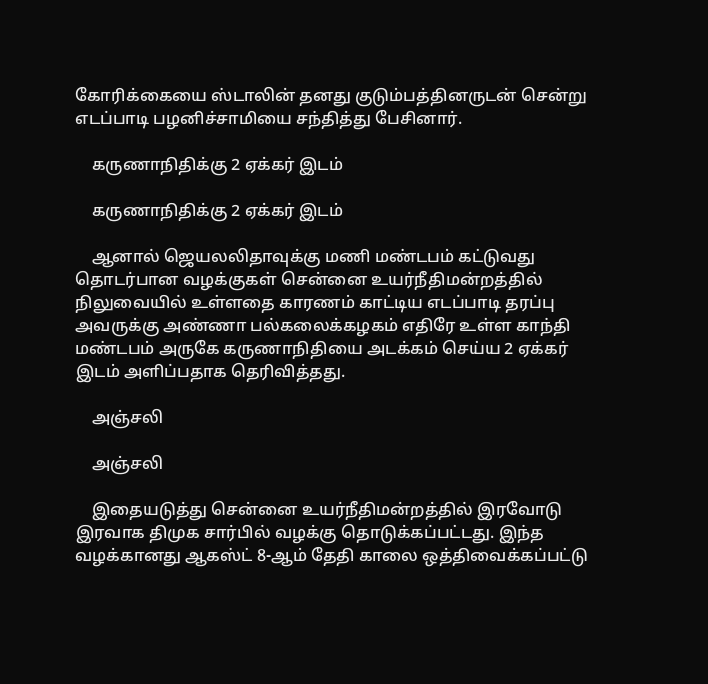கோரிக்கையை ஸ்டாலின் தனது குடும்பத்தினருடன் சென்று எடப்பாடி பழனிச்சாமியை சந்தித்து பேசினார்.

    கருணாநிதிக்கு 2 ஏக்கர் இடம்

    கருணாநிதிக்கு 2 ஏக்கர் இடம்

    ஆனால் ஜெயலலிதாவுக்கு மணி மண்டபம் கட்டுவது தொடர்பான வழக்குகள் சென்னை உயர்நீதிமன்றத்தில் நிலுவையில் உள்ளதை காரணம் காட்டிய எடப்பாடி தரப்பு அவருக்கு அண்ணா பல்கலைக்கழகம் எதிரே உள்ள காந்தி மண்டபம் அருகே கருணாநிதியை அடக்கம் செய்ய 2 ஏக்கர் இடம் அளிப்பதாக தெரிவித்தது.

    அஞ்சலி

    அஞ்சலி

    இதையடுத்து சென்னை உயர்நீதிமன்றத்தில் இரவோடு இரவாக திமுக சார்பில் வழக்கு தொடுக்கப்பட்டது. இந்த வழக்கானது ஆகஸ்ட் 8-ஆம் தேதி காலை ஒத்திவைக்கப்பட்டு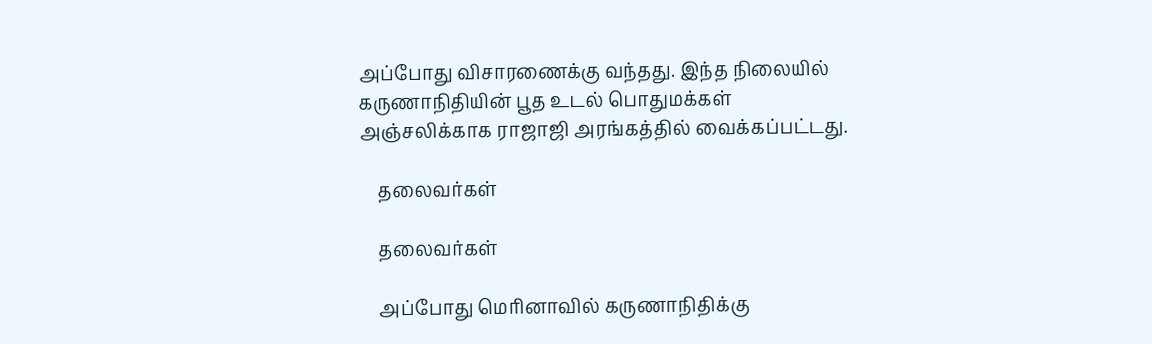அப்போது விசாரணைக்கு வந்தது. இந்த நிலையில் கருணாநிதியின் பூத உடல் பொதுமக்கள் அஞ்சலிக்காக ராஜாஜி அரங்கத்தில் வைக்கப்பட்டது.

    தலைவர்கள்

    தலைவர்கள்

    அப்போது மெரினாவில் கருணாநிதிக்கு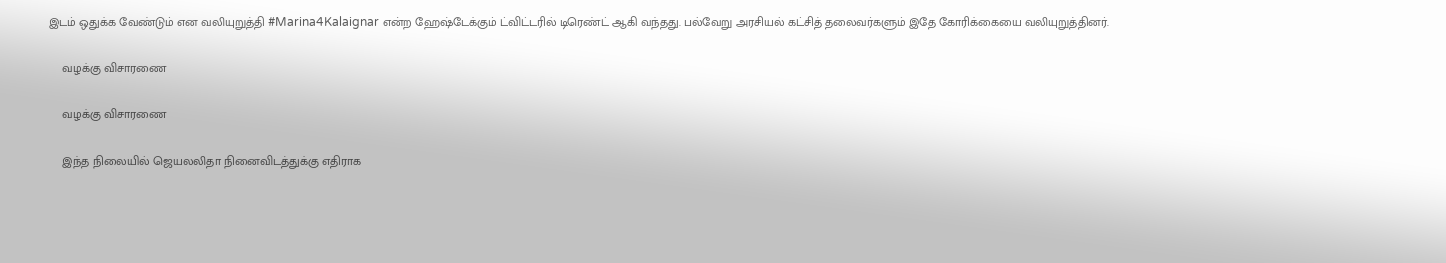இடம் ஒதுக்க வேண்டும் என வலியுறுத்தி #Marina4Kalaignar என்ற ஹேஷ்டேக்கும் ட்விட்டரில் டிரெண்ட் ஆகி வந்தது. பல்வேறு அரசியல் கட்சித் தலைவர்களும் இதே கோரிக்கையை வலியுறுத்தினர்.

    வழக்கு விசாரணை

    வழக்கு விசாரணை

    இந்த நிலையில் ஜெயலலிதா நினைவிடத்துக்கு எதிராக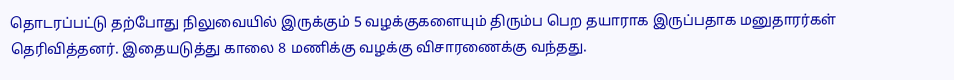தொடரப்பட்டு தற்போது நிலுவையில் இருக்கும் 5 வழக்குகளையும் திரும்ப பெற தயாராக இருப்பதாக மனுதாரர்கள் தெரிவித்தனர். இதையடுத்து காலை 8 மணிக்கு வழக்கு விசாரணைக்கு வந்தது.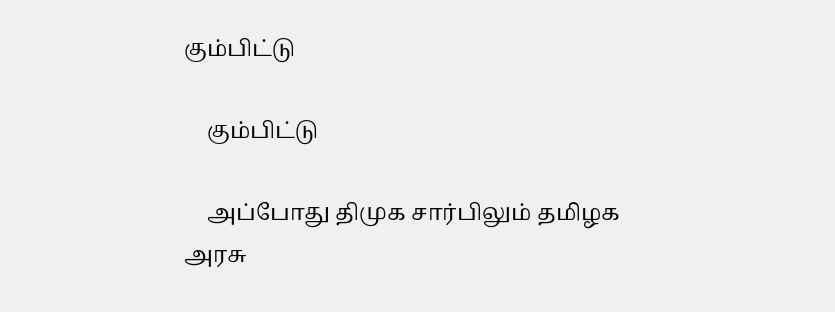கும்பிட்டு

    கும்பிட்டு

    அப்போது திமுக சார்பிலும் தமிழக அரசு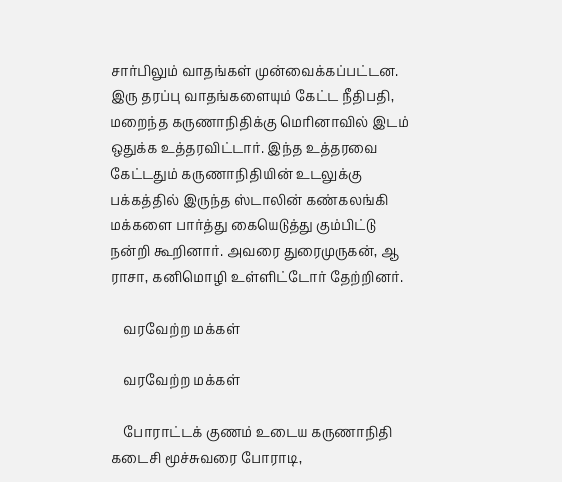சார்பிலும் வாதங்கள் முன்வைக்கப்பட்டன. இரு தரப்பு வாதங்களையும் கேட்ட நீதிபதி, மறைந்த கருணாநிதிக்கு மெரினாவில் இடம் ஒதுக்க உத்தரவிட்டார். இந்த உத்தரவை கேட்டதும் கருணாநிதியின் உடலுக்கு பக்கத்தில் இருந்த ஸ்டாலின் கண்கலங்கி மக்களை பார்த்து கையெடுத்து கும்பிட்டு நன்றி கூறினார். அவரை துரைமுருகன், ஆ ராசா, கனிமொழி உள்ளிட்டோர் தேற்றினர்.

    வரவேற்ற மக்கள்

    வரவேற்ற மக்கள்

    போராட்டக் குணம் உடைய கருணாநிதி கடைசி மூச்சுவரை போராடி,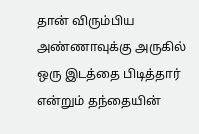தான் விரும்பிய அண்ணாவுக்கு அருகில் ஒரு இடத்தை பிடித்தார் என்றும் தந்தையின்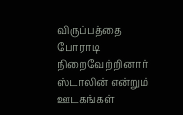விருப்பத்தை போராடி நிறைவேற்றினார் ஸ்டாலின் என்றும் ஊடகங்கள்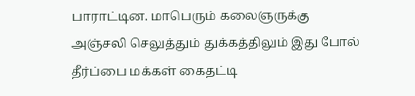பாராட்டின. மாபெரும் கலைஞருக்கு அஞ்சலி செலுத்தும் துக்கத்திலும் இது போல் தீர்ப்பை மக்கள் கைதட்டி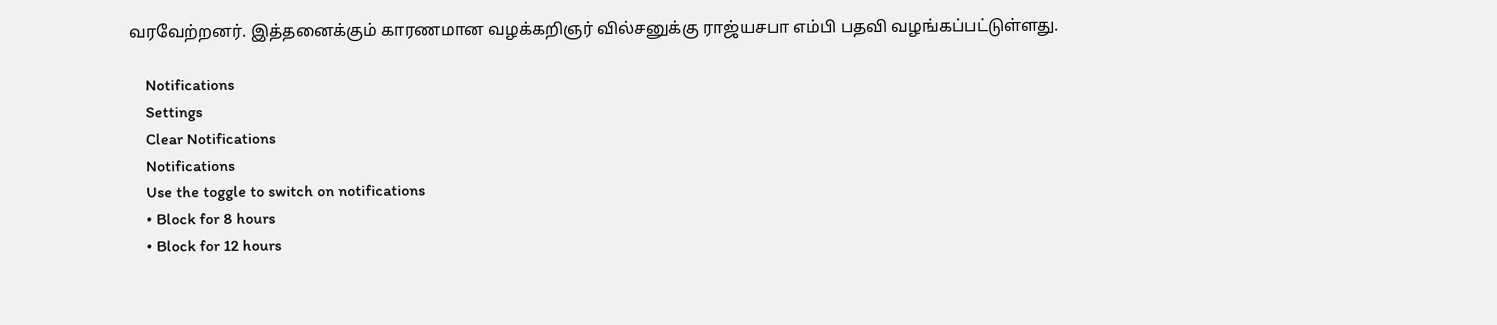வரவேற்றனர். இத்தனைக்கும் காரணமான வழக்கறிஞர் வில்சனுக்கு ராஜ்யசபா எம்பி பதவி வழங்கப்பட்டுள்ளது.

    Notifications
    Settings
    Clear Notifications
    Notifications
    Use the toggle to switch on notifications
    • Block for 8 hours
    • Block for 12 hours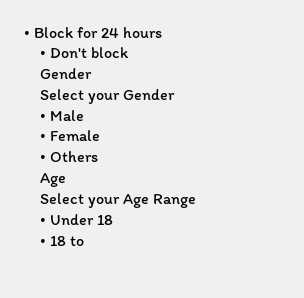• Block for 24 hours
    • Don't block
    Gender
    Select your Gender
    • Male
    • Female
    • Others
    Age
    Select your Age Range
    • Under 18
    • 18 to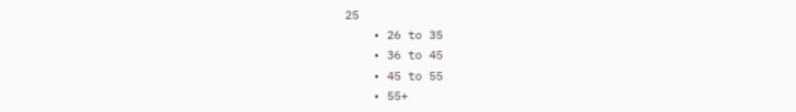25
    • 26 to 35
    • 36 to 45
    • 45 to 55
    • 55+